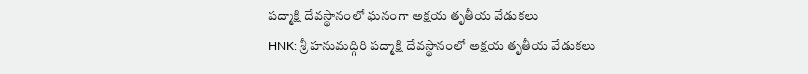పద్మాక్షి దేవస్థానంలో ఘనంగా అక్షయ తృతీయ వేడుకలు
HNK: శ్రీ హనుమద్గిరి పద్మాక్షి దేవస్థానంలో అక్షయ తృతీయ వేడుకలు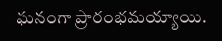ఘనంగా ప్రారంభమయ్యాయి.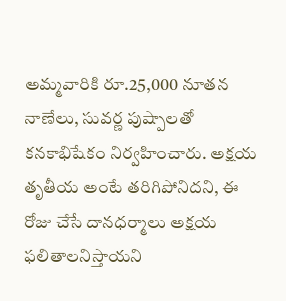అమ్మవారికి రూ.25,000 నూతన నాణేలు, సువర్ణ పుష్పాలతో కనకాభిషేకం నిర్వహించారు. అక్షయ తృతీయ అంటే తరిగిపోనిదని, ఈ రోజు చేసే దానధర్మాలు అక్షయ ఫలితాలనిస్తాయని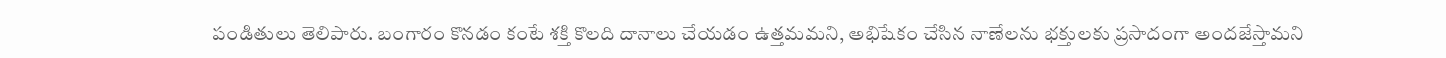పండితులు తెలిపారు. బంగారం కొనడం కంటే శక్తి కొలది దానాలు చేయడం ఉత్తమమని, అభిషేకం చేసిన నాణేలను భక్తులకు ప్రసాదంగా అందజేస్తామని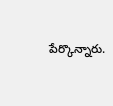పేర్కొన్నారు.